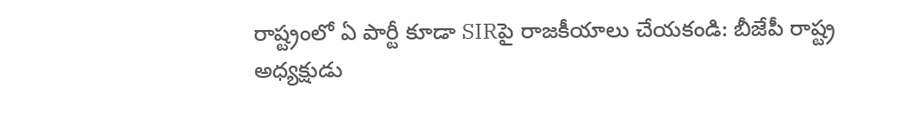రాష్ట్రంలో ఏ పార్టీ కూడా SIRపై రాజకీయాలు చేయకండి: బీజేపీ రాష్ట్ర అధ్యక్షుడు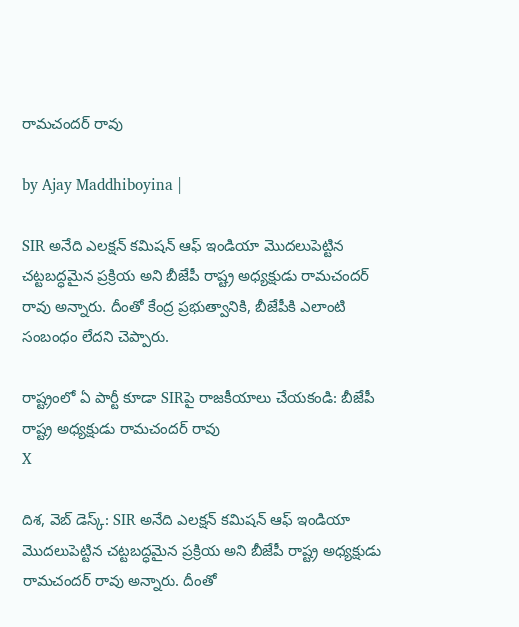రామచందర్ రావు

by Ajay Maddhiboyina |

SIR అనేది ఎల‌క్ష‌న్ క‌మిష‌న్ ఆఫ్ ఇండియా మొద‌లుపెట్టిన చ‌ట్ట‌బ‌ద్ధ‌మైన ప్ర‌క్రియ అని బీజేపీ రాష్ట్ర అధ్య‌క్షుడు రామ‌చంద‌ర్ రావు అన్నారు. దీంతో కేంద్ర ప్ర‌భుత్వానికి, బీజేపీకి ఎలాంటి సంబంధం లేద‌ని చెప్పారు.

రాష్ట్రంలో ఏ పార్టీ కూడా SIRపై రాజకీయాలు చేయకండి: బీజేపీ రాష్ట్ర అధ్యక్షుడు రామచందర్ రావు
X

దిశ‌, వెబ్ డెస్క్: SIR అనేది ఎల‌క్ష‌న్ క‌మిష‌న్ ఆఫ్ ఇండియా మొద‌లుపెట్టిన చ‌ట్ట‌బ‌ద్ధ‌మైన ప్ర‌క్రియ అని బీజేపీ రాష్ట్ర అధ్య‌క్షుడు రామ‌చంద‌ర్ రావు అన్నారు. దీంతో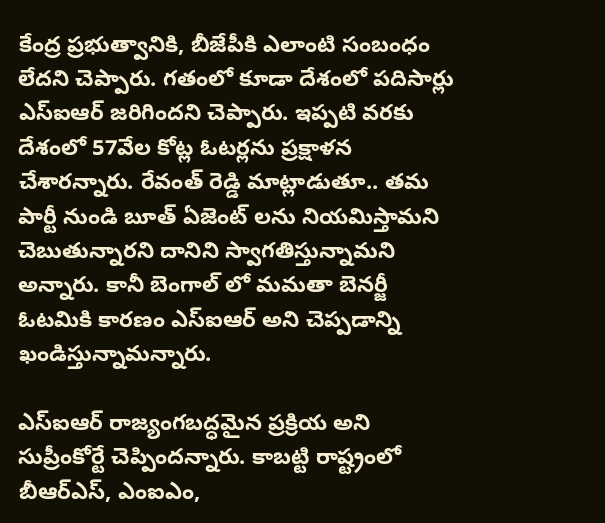కేంద్ర ప్ర‌భుత్వానికి, బీజేపీకి ఎలాంటి సంబంధం లేద‌ని చెప్పారు. గ‌తంలో కూడా దేశంలో ప‌దిసార్లు ఎస్ఐఆర్ జ‌రిగింద‌ని చెప్పారు. ఇప్ప‌టి వ‌ర‌కు దేశంలో 57వేల కోట్ల ఓట‌ర్లను ప్ర‌క్షాళ‌న చేశార‌న్నారు. రేవంత్ రెడ్డి మాట్లాడుతూ.. త‌మ పార్టీ నుండి బూత్ ఏజెంట్ ల‌ను నియ‌మిస్తామ‌ని చెబుతున్నార‌ని దానిని స్వాగ‌తిస్తున్నామ‌ని అన్నారు. కానీ బెంగాల్ లో మ‌మ‌తా బెన‌ర్జీ ఓట‌మికి కార‌ణం ఎస్ఐఆర్ అని చెప్పడాన్ని ఖండిస్తున్నామ‌న్నారు.

ఎస్ఐఆర్ రాజ్యంగ‌బ‌ద్ధ‌మైన ప్ర‌క్రియ అని సుప్రీంకోర్టే చెప్పింద‌న్నారు. కాబ‌ట్టి రాష్ట్రంలో బీఆర్ఎస్, ఎంఐఎం,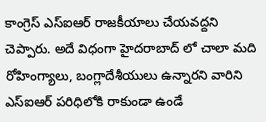కాంగ్రెస్ ఎస్ఐఆర్ రాజ‌కీయాలు చేయ‌వ‌ద్ద‌ని చెప్పారు. అదే విధంగా హైద‌రాబాద్ లో చాలా మ‌ది రోహింగ్యాలు, బంగ్లాదేశీయులు ఉన్నార‌ని వారిని ఎస్ఐఆర్ ప‌రిధిలోకి రాకుండా ఉండే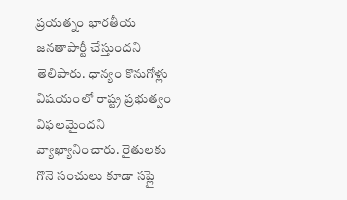ప్ర‌య‌త్నం భార‌తీయ జ‌న‌తాపార్టీ చేస్తుంద‌ని తెలిపారు. ధాన్యం కొనుగోళ్లు విషయంలో రాష్ట్ర ప్రభుత్వం విఫలమైందని వ్యాఖ్యానించారు. రైతులకు గొనె సంచులు కూడా సప్లై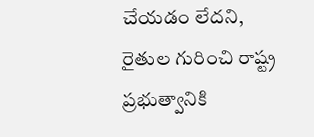చేయడం లేదని, రైతుల గురించి రాష్ట్ర ప్రభుత్వానికి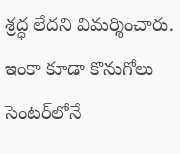శ్రద్ధ లేదని విమర్శించారు. ఇంకా కూడా కొనుగోలు సెంటర్‌లోనే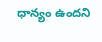ధాన్యం ఉందని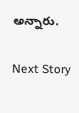అన్నారు.

Next Story